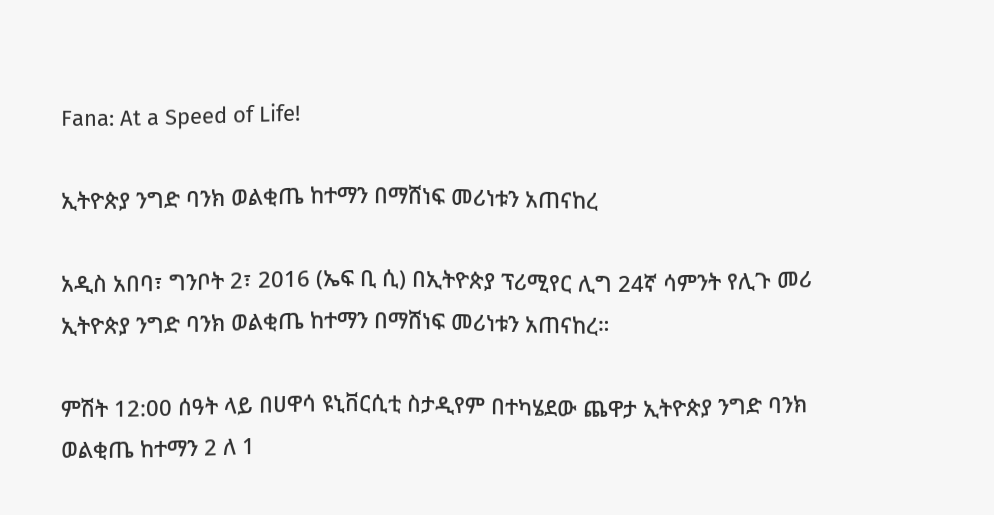Fana: At a Speed of Life!

ኢትዮጵያ ንግድ ባንክ ወልቂጤ ከተማን በማሸነፍ መሪነቱን አጠናከረ

አዲስ አበባ፣ ግንቦት 2፣ 2016 (ኤፍ ቢ ሲ) በኢትዮጵያ ፕሪሚየር ሊግ 24ኛ ሳምንት የሊጉ መሪ ኢትዮጵያ ንግድ ባንክ ወልቂጤ ከተማን በማሸነፍ መሪነቱን አጠናከረ።

ምሽት 12:00 ሰዓት ላይ በሀዋሳ ዩኒቨርሲቲ ስታዲየም በተካሄደው ጨዋታ ኢትዮጵያ ንግድ ባንክ ወልቂጤ ከተማን 2 ለ 1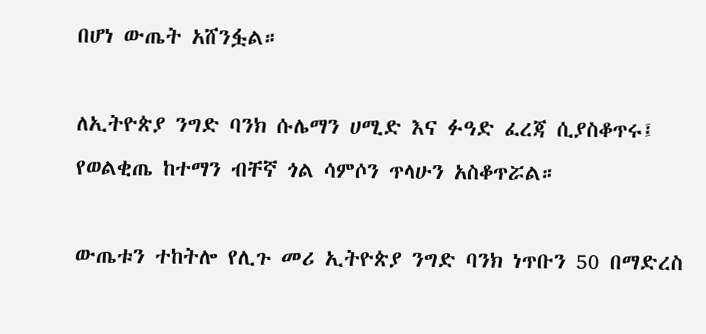በሆነ ውጤት አሸንፏል።

ለኢትዮጵያ ንግድ ባንክ ሱሌማን ሀሚድ እና ፉዓድ ፈረጃ ሲያስቆጥሩ፤ የወልቂጤ ከተማን ብቸኛ ጎል ሳምሶን ጥላሁን አስቆጥሯል።

ውጤቱን ተከትሎ የሊጉ መሪ ኢትዮጵያ ንግድ ባንክ ነጥቡን 50 በማድረስ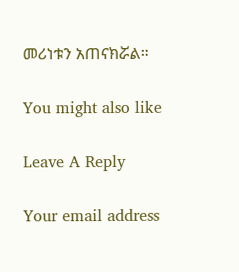መሪነቱን አጠናክሯል።

You might also like

Leave A Reply

Your email address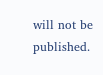will not be published.